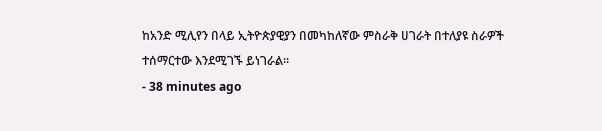ከአንድ ሚሊየን በላይ ኢትዮጵያዊያን በመካከለኛው ምስራቅ ሀገራት በተለያዩ ስራዎች ተሰማርተው እንደሚገኙ ይነገራል።
- 38 minutes ago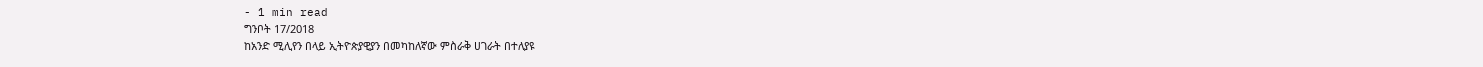- 1 min read
ግንቦት 17/2018
ከአንድ ሚሊየን በላይ ኢትዮጵያዊያን በመካከለኛው ምስራቅ ሀገራት በተለያዩ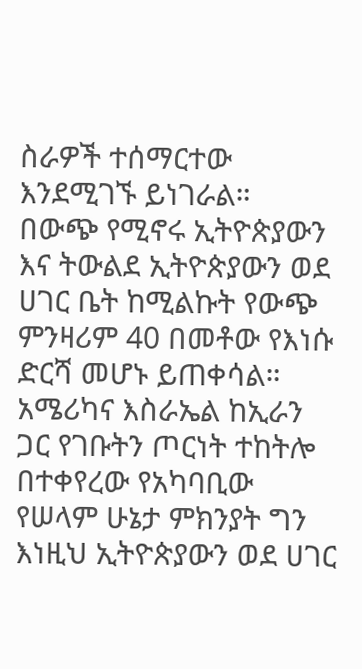ስራዎች ተሰማርተው እንደሚገኙ ይነገራል።
በውጭ የሚኖሩ ኢትዮጵያውን እና ትውልደ ኢትዮጵያውን ወደ ሀገር ቤት ከሚልኩት የውጭ ምንዛሪም 40 በመቶው የእነሱ ድርሻ መሆኑ ይጠቀሳል።
አሜሪካና እስራኤል ከኢራን ጋር የገቡትን ጦርነት ተከትሎ በተቀየረው የአካባቢው የሠላም ሁኔታ ምክንያት ግን እነዚህ ኢትዮጵያውን ወደ ሀገር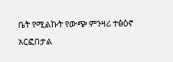ቤት የሚልኩት የውጭ ምንዛሪ ተፅዕኖ አርፎበታል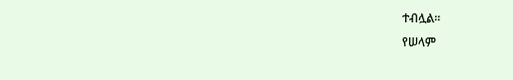ተብሏል።
የሠላም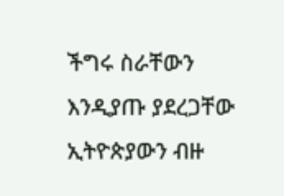ችግሩ ስራቸውን እንዲያጡ ያደረጋቸው ኢትዮጵያውን ብዙ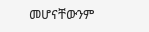መሆናቸውንም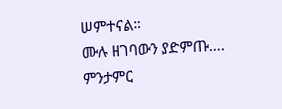ሠምተናል።
ሙሉ ዘገባውን ያድምጡ….
ምንታምር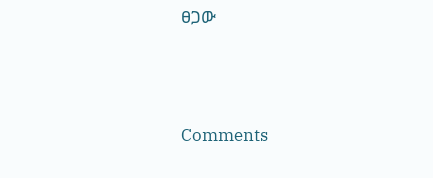ፀጋው




Comments